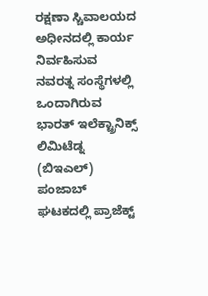ರಕ್ಷಣಾ ಸ್ಚಿವಾಲಯದ ಅಧೀನದಲ್ಲಿ ಕಾರ್ಯ ನಿರ್ವಹಿಸುವ ನವರತ್ನ ಸಂಸ್ಥೆಗಳಲ್ಲಿ ಒಂದಾಗಿರುವ ಭಾರತ್ ಇಲೆಕ್ಟ್ರಾನಿಕ್ಸ್ ಲಿಮಿಟೆಡ್ನ (ಬಿಇಎಲ್) ಪಂಜಾಬ್ ಘಟಕದಲ್ಲಿ ಪ್ರಾಜೆಕ್ಟ್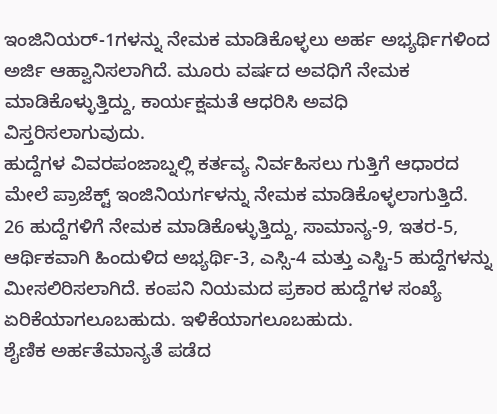ಇಂಜಿನಿಯರ್-1ಗಳನ್ನು ನೇಮಕ ಮಾಡಿಕೊಳ್ಳಲು ಅರ್ಹ ಅಭ್ಯರ್ಥಿಗಳಿಂದ ಅರ್ಜಿ ಆಹ್ವಾನಿಸಲಾಗಿದೆ. ಮೂರು ವರ್ಷದ ಅವಧಿಗೆ ನೇಮಕ ಮಾಡಿಕೊಳ್ಳುತ್ತಿದ್ದು, ಕಾರ್ಯಕ್ಷಮತೆ ಆಧರಿಸಿ ಅವಧಿ ವಿಸ್ತರಿಸಲಾಗುವುದು.
ಹುದ್ದೆಗಳ ವಿವರಪಂಜಾಬ್ನಲ್ಲಿ ಕರ್ತವ್ಯ ನಿರ್ವಹಿಸಲು ಗುತ್ತಿಗೆ ಆಧಾರದ ಮೇಲೆ ಪ್ರಾಜೆಕ್ಟ್ ಇಂಜಿನಿಯರ್ಗಳನ್ನು ನೇಮಕ ಮಾಡಿಕೊಳ್ಳಲಾಗುತ್ತಿದೆ. 26 ಹುದ್ದೆಗಳಿಗೆ ನೇಮಕ ಮಾಡಿಕೊಳ್ಳುತ್ತಿದ್ದು, ಸಾಮಾನ್ಯ-9, ಇತರ-5, ಆರ್ಥಿಕವಾಗಿ ಹಿಂದುಳಿದ ಅಭ್ಯರ್ಥಿ-3, ಎಸ್ಸಿ-4 ಮತ್ತು ಎಸ್ಟಿ-5 ಹುದ್ದೆಗಳನ್ನು ಮೀಸಲಿರಿಸಲಾಗಿದೆ. ಕಂಪನಿ ನಿಯಮದ ಪ್ರಕಾರ ಹುದ್ದೆಗಳ ಸಂಖ್ಯೆ ಏರಿಕೆಯಾಗಲೂಬಹುದು. ಇಳಿಕೆಯಾಗಲೂಬಹುದು.
ಶೈಣಿಕ ಅರ್ಹತೆಮಾನ್ಯತೆ ಪಡೆದ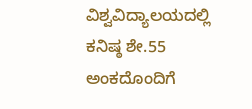ವಿಶ್ವವಿದ್ಯಾಲಯದಲ್ಲಿ ಕನಿಷ್ಠ ಶೇ.55 ಅಂಕದೊಂದಿಗೆ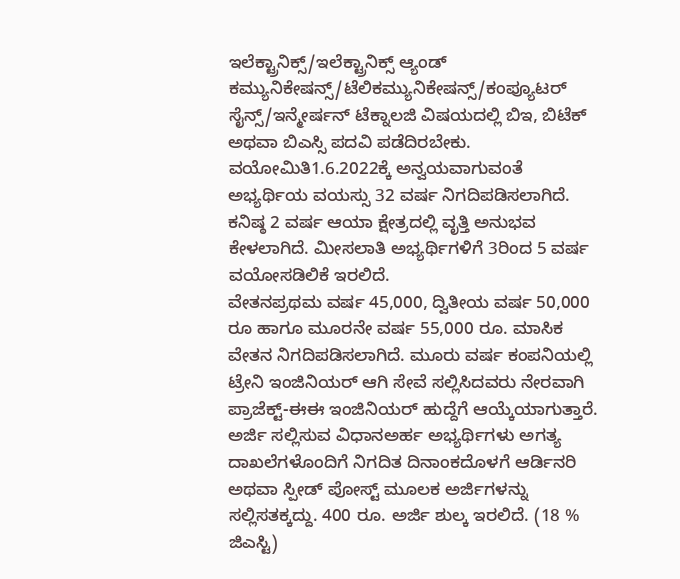ಇಲೆಕ್ಟ್ರಾನಿಕ್ಸ್/ಇಲೆಕ್ಟ್ರಾನಿಕ್ಸ್ ಆ್ಯಂಡ್ ಕಮ್ಯುನಿಕೇಷನ್ಸ್/ಟೆಲಿಕಮ್ಯುನಿಕೇಷನ್ಸ್/ಕಂಪ್ಯೂಟರ್ ಸೈನ್ಸ್/ಇನ್ಮೇರ್ಷನ್ ಟೆಕ್ನಾಲಜಿ ವಿಷಯದಲ್ಲಿ ಬಿಇ, ಬಿಟೆಕ್ ಅಥವಾ ಬಿಎಸ್ಸಿ ಪದವಿ ಪಡೆದಿರಬೇಕು.
ವಯೋಮಿತಿ1.6.2022ಕ್ಕೆ ಅನ್ವಯವಾಗುವಂತೆ ಅಭ್ಯರ್ಥಿಯ ವಯಸ್ಸು 32 ವರ್ಷ ನಿಗದಿಪಡಿಸಲಾಗಿದೆ. ಕನಿಷ್ಠ 2 ವರ್ಷ ಆಯಾ ಕ್ಷೇತ್ರದಲ್ಲಿ ವೃತ್ತಿ ಅನುಭವ ಕೇಳಲಾಗಿದೆ. ಮೀಸಲಾತಿ ಅಭ್ಯರ್ಥಿಗಳಿಗೆ 3ರಿಂದ 5 ವರ್ಷ ವಯೋಸಡಿಲಿಕೆ ಇರಲಿದೆ.
ವೇತನಪ್ರಥಮ ವರ್ಷ 45,000, ದ್ವಿತೀಯ ವರ್ಷ 50,000 ರೂ ಹಾಗೂ ಮೂರನೇ ವರ್ಷ 55,000 ರೂ. ಮಾಸಿಕ ವೇತನ ನಿಗದಿಪಡಿಸಲಾಗಿದೆ. ಮೂರು ವರ್ಷ ಕಂಪನಿಯಲ್ಲಿ ಟ್ರೇನಿ ಇಂಜಿನಿಯರ್ ಆಗಿ ಸೇವೆ ಸಲ್ಲಿಸಿದವರು ನೇರವಾಗಿ ಪ್ರಾಜೆಕ್ಟ್-ಈಈ ಇಂಜಿನಿಯರ್ ಹುದ್ದೆಗೆ ಆಯ್ಕೆಯಾಗುತ್ತಾರೆ.
ಅರ್ಜಿ ಸಲ್ಲಿಸುವ ವಿಧಾನಅರ್ಹ ಅಭ್ಯರ್ಥಿಗಳು ಅಗತ್ಯ ದಾಖಲೆಗಳೊಂದಿಗೆ ನಿಗದಿತ ದಿನಾಂಕದೊಳಗೆ ಆರ್ಡಿನರಿ ಅಥವಾ ಸ್ಪೀಡ್ ಪೋಸ್ಟ್ ಮೂಲಕ ಅರ್ಜಿಗಳನ್ನು ಸಲ್ಲಿಸತಕ್ಕದ್ದು. 400 ರೂ. ಅರ್ಜಿ ಶುಲ್ಕ ಇರಲಿದೆ. (18 % ಜಿಎಸ್ಟಿ)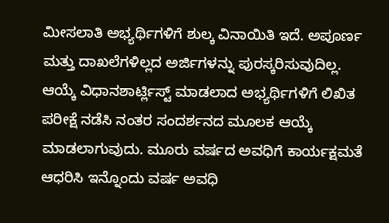ಮೀಸಲಾತಿ ಅಭ್ಯರ್ಥಿಗಳಿಗೆ ಶುಲ್ಕ ವಿನಾಯಿತಿ ಇದೆ. ಅಪೂರ್ಣ ಮತ್ತು ದಾಖಲೆಗಳಿಲ್ಲದ ಅರ್ಜಿಗಳನ್ನು ಪುರಸ್ಕರಿಸುವುದಿಲ್ಲ.
ಆಯ್ಕೆ ವಿಧಾನಶಾರ್ಟ್ಲಿಸ್ಟ್ ಮಾಡಲಾದ ಅಭ್ಯರ್ಥಿಗಳಿಗೆ ಲಿಖಿತ ಪರೀಕ್ಷೆ ನಡೆಸಿ ನಂತರ ಸಂದರ್ಶನದ ಮೂಲಕ ಆಯ್ಕೆ ಮಾಡಲಾಗುವುದು. ಮೂರು ವರ್ಷದ ಅವಧಿಗೆ ಕಾರ್ಯಕ್ಷಮತೆ ಆಧರಿಸಿ ಇನ್ನೊಂದು ವರ್ಷ ಅವಧಿ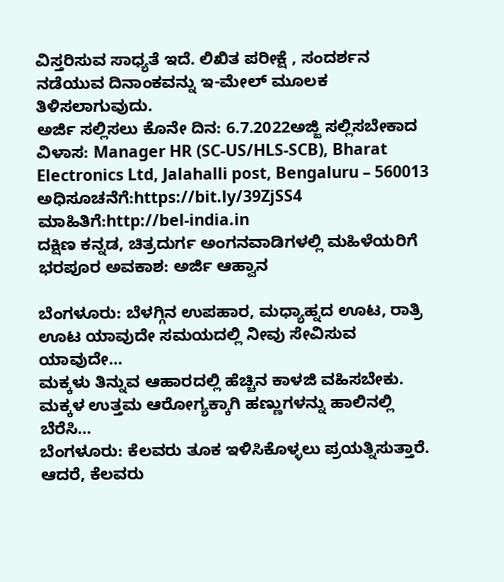ವಿಸ್ತರಿಸುವ ಸಾಧ್ಯತೆ ಇದೆ. ಲಿಖಿತ ಪರೀಕ್ಷೆ , ಸಂದರ್ಶನ ನಡೆಯುವ ದಿನಾಂಕವನ್ನು ಇ-ಮೇಲ್ ಮೂಲಕ ತಿಳಿಸಲಾಗುವುದು.
ಅರ್ಜಿ ಸಲ್ಲಿಸಲು ಕೊನೇ ದಿನ: 6.7.2022ಅಜ್ಜಿ ಸಲ್ಲಿಸಬೇಕಾದ ವಿಳಾಸ: Manager HR (SC-US/HLS-SCB), Bharat Electronics Ltd, Jalahalli post, Bengaluru – 560013
ಅಧಿಸೂಚನೆಗೆ:https://bit.ly/39ZjSS4
ಮಾಹಿತಿಗೆ:http://bel-india.in
ದಕ್ಷಿಣ ಕನ್ನಡ, ಚಿತ್ರದುರ್ಗ ಅಂಗನವಾಡಿಗಳಲ್ಲಿ ಮಹಿಳೆಯರಿಗೆ ಭರಪೂರ ಅವಕಾಶ: ಅರ್ಜಿ ಆಹ್ವಾನ

ಬೆಂಗಳೂರು: ಬೆಳಗ್ಗಿನ ಉಪಹಾರ, ಮಧ್ಯಾಹ್ನದ ಊಟ, ರಾತ್ರಿ ಊಟ ಯಾವುದೇ ಸಮಯದಲ್ಲಿ ನೀವು ಸೇವಿಸುವ ಯಾವುದೇ…
ಮಕ್ಕಳು ತಿನ್ನುವ ಆಹಾರದಲ್ಲಿ ಹೆಚ್ಚಿನ ಕಾಳಜಿ ವಹಿಸಬೇಕು. ಮಕ್ಕಳ ಉತ್ತಮ ಆರೋಗ್ಯಕ್ಕಾಗಿ ಹಣ್ಣುಗಳನ್ನು ಹಾಲಿನಲ್ಲಿ ಬೆರೆಸಿ…
ಬೆಂಗಳೂರು: ಕೆಲವರು ತೂಕ ಇಳಿಸಿಕೊಳ್ಳಲು ಪ್ರಯತ್ನಿಸುತ್ತಾರೆ. ಆದರೆ, ಕೆಲವರು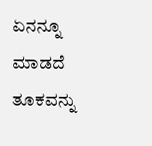ಏನನ್ನೂ ಮಾಡದೆ ತೂಕವನ್ನು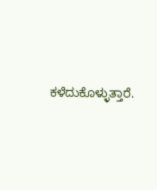ಕಳೆದುಕೊಳ್ಳುತ್ತಾರೆ.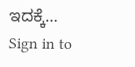ಇದಕ್ಕೆ…
Sign in to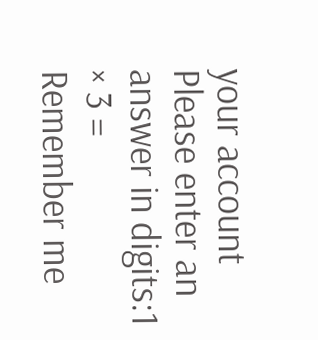your account
Please enter an answer in digits:1 × 3 =
Remember me